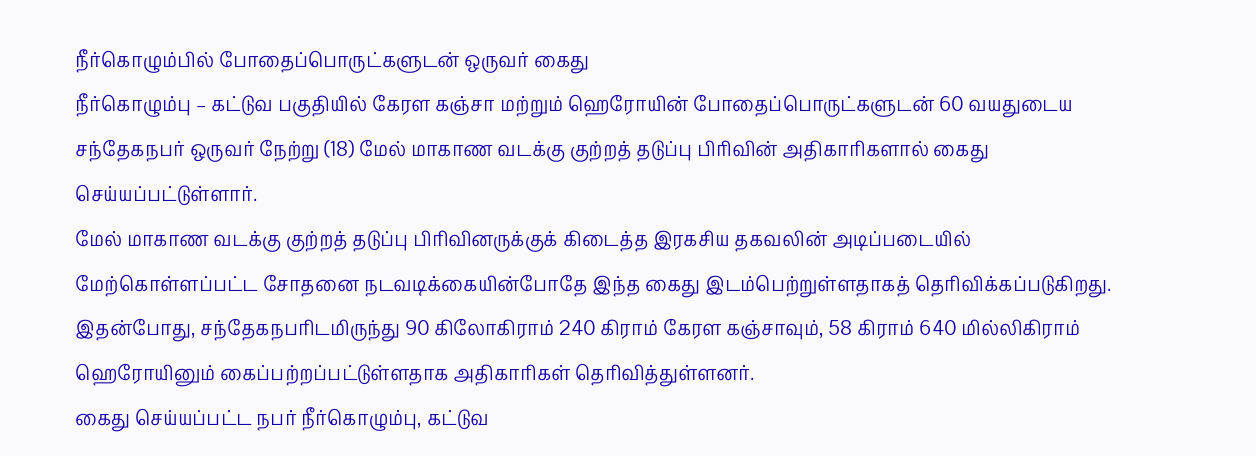நீர்கொழும்பில் போதைப்பொருட்களுடன் ஒருவர் கைது
நீர்கொழும்பு – கட்டுவ பகுதியில் கேரள கஞ்சா மற்றும் ஹெரோயின் போதைப்பொருட்களுடன் 60 வயதுடைய சந்தேகநபர் ஒருவர் நேற்று (18) மேல் மாகாண வடக்கு குற்றத் தடுப்பு பிரிவின் அதிகாரிகளால் கைது செய்யப்பட்டுள்ளார்.
மேல் மாகாண வடக்கு குற்றத் தடுப்பு பிரிவினருக்குக் கிடைத்த இரகசிய தகவலின் அடிப்படையில் மேற்கொள்ளப்பட்ட சோதனை நடவடிக்கையின்போதே இந்த கைது இடம்பெற்றுள்ளதாகத் தெரிவிக்கப்படுகிறது.
இதன்போது, சந்தேகநபரிடமிருந்து 90 கிலோகிராம் 240 கிராம் கேரள கஞ்சாவும், 58 கிராம் 640 மில்லிகிராம் ஹெரோயினும் கைப்பற்றப்பட்டுள்ளதாக அதிகாரிகள் தெரிவித்துள்ளனர்.
கைது செய்யப்பட்ட நபர் நீர்கொழும்பு, கட்டுவ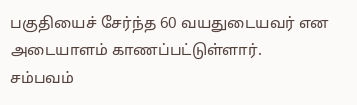பகுதியைச் சேர்ந்த 60 வயதுடையவர் என அடையாளம் காணப்பட்டுள்ளார்.
சம்பவம்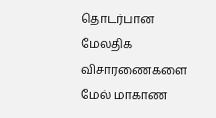தொடர்பான மேலதிக விசாரணைகளை மேல் மாகாண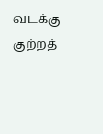வடக்கு குற்றத்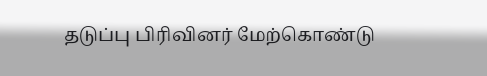தடுப்பு பிரிவினர் மேற்கொண்டு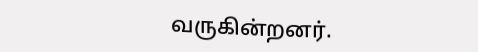வருகின்றனர்.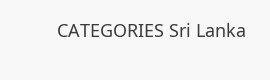CATEGORIES Sri Lanka